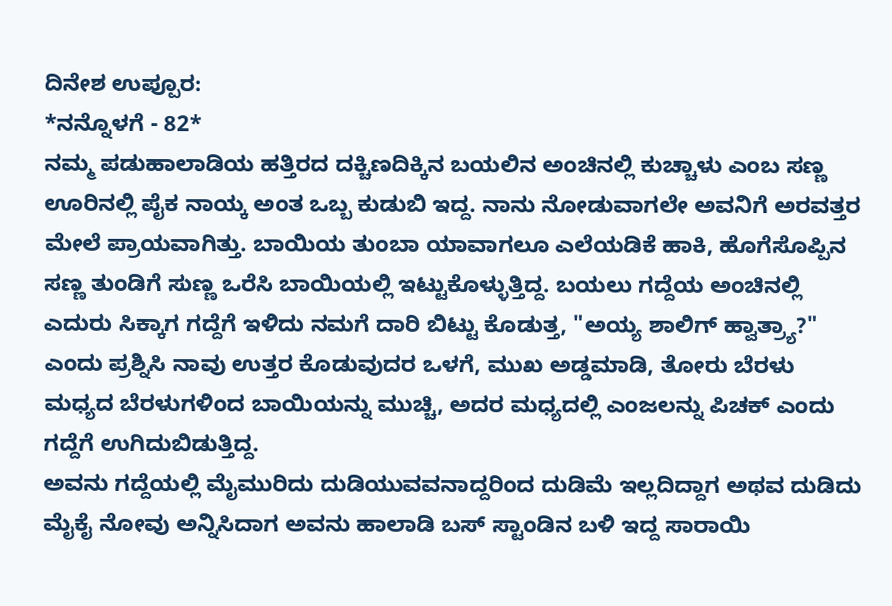ದಿನೇಶ ಉಪ್ಪೂರ:
*ನನ್ನೊಳಗೆ - 82*
ನಮ್ಮ ಪಡುಹಾಲಾಡಿಯ ಹತ್ತಿರದ ದಕ್ಚಿಣದಿಕ್ಕಿನ ಬಯಲಿನ ಅಂಚಿನಲ್ಲಿ ಕುಚ್ಚಾಳು ಎಂಬ ಸಣ್ಣ ಊರಿನಲ್ಲಿ ಪೈಕ ನಾಯ್ಕ ಅಂತ ಒಬ್ಬ ಕುಡುಬಿ ಇದ್ದ. ನಾನು ನೋಡುವಾಗಲೇ ಅವನಿಗೆ ಅರವತ್ತರ ಮೇಲೆ ಪ್ರಾಯವಾಗಿತ್ತು. ಬಾಯಿಯ ತುಂಬಾ ಯಾವಾಗಲೂ ಎಲೆಯಡಿಕೆ ಹಾಕಿ, ಹೊಗೆಸೊಪ್ಪಿನ ಸಣ್ಣ ತುಂಡಿಗೆ ಸುಣ್ಣ ಒರೆಸಿ ಬಾಯಿಯಲ್ಲಿ ಇಟ್ಟುಕೊಳ್ಳುತ್ತಿದ್ದ. ಬಯಲು ಗದ್ದೆಯ ಅಂಚಿನಲ್ಲಿ ಎದುರು ಸಿಕ್ಕಾಗ ಗದ್ದೆಗೆ ಇಳಿದು ನಮಗೆ ದಾರಿ ಬಿಟ್ಟು ಕೊಡುತ್ತ, "ಅಯ್ಯ ಶಾಲಿಗ್ ಹ್ವಾತ್ರ್ಯಾ?" ಎಂದು ಪ್ರಶ್ನಿಸಿ ನಾವು ಉತ್ತರ ಕೊಡುವುದರ ಒಳಗೆ, ಮುಖ ಅಡ್ಡಮಾಡಿ, ತೋರು ಬೆರಳು ಮಧ್ಯದ ಬೆರಳುಗಳಿಂದ ಬಾಯಿಯನ್ನು ಮುಚ್ಚಿ, ಅದರ ಮಧ್ಯದಲ್ಲಿ ಎಂಜಲನ್ನು ಪಿಚಕ್ ಎಂದು ಗದ್ದೆಗೆ ಉಗಿದುಬಿಡುತ್ತಿದ್ದ.
ಅವನು ಗದ್ದೆಯಲ್ಲಿ ಮೈಮುರಿದು ದುಡಿಯುವವನಾದ್ದರಿಂದ ದುಡಿಮೆ ಇಲ್ಲದಿದ್ದಾಗ ಅಥವ ದುಡಿದು ಮೈಕೈ ನೋವು ಅನ್ನಿಸಿದಾಗ ಅವನು ಹಾಲಾಡಿ ಬಸ್ ಸ್ಟಾಂಡಿನ ಬಳಿ ಇದ್ದ ಸಾರಾಯಿ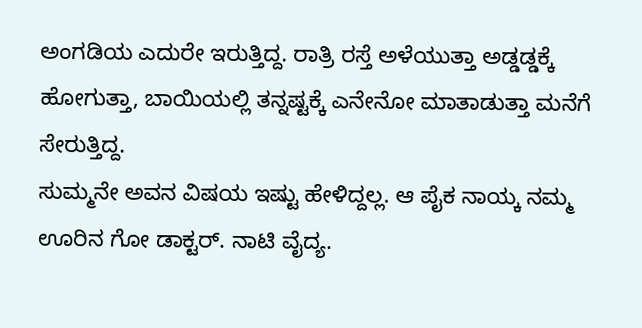ಅಂಗಡಿಯ ಎದುರೇ ಇರುತ್ತಿದ್ದ. ರಾತ್ರಿ ರಸ್ತೆ ಅಳೆಯುತ್ತಾ ಅಡ್ಡಡ್ಡಕ್ಕೆ ಹೋಗುತ್ತಾ, ಬಾಯಿಯಲ್ಲಿ ತನ್ನಷ್ಟಕ್ಕೆ ಎನೇನೋ ಮಾತಾಡುತ್ತಾ ಮನೆಗೆ ಸೇರುತ್ತಿದ್ದ.
ಸುಮ್ಮನೇ ಅವನ ವಿಷಯ ಇಷ್ಟು ಹೇಳಿದ್ದಲ್ಲ. ಆ ಪೈಕ ನಾಯ್ಕ ನಮ್ಮ ಊರಿನ ಗೋ ಡಾಕ್ಟರ್. ನಾಟಿ ವೈದ್ಯ.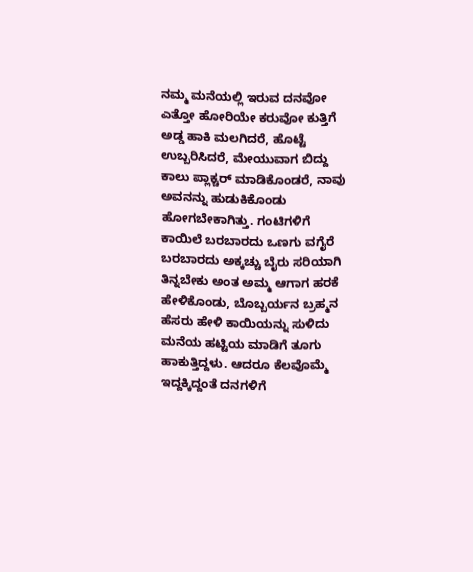ನಮ್ಮ ಮನೆಯಲ್ಲಿ ಇರುವ ದನವೋ ಎತ್ತೋ ಹೋರಿಯೇ ಕರುವೋ ಕುತ್ತಿಗೆ ಅಡ್ಡ ಹಾಕಿ ಮಲಗಿದರೆ, ಹೊಟ್ಟೆ ಉಬ್ಬರಿಸಿದರೆ, ಮೇಯುವಾಗ ಬಿದ್ದು ಕಾಲು ಪ್ಲಾಕ್ಚರ್ ಮಾಡಿಕೊಂಡರೆ, ನಾವು ಅವನನ್ನು ಹುಡುಕಿಕೊಂಡು ಹೋಗಬೇಕಾಗಿತ್ತು. ಗಂಟಿಗಳಿಗೆ ಕಾಯಿಲೆ ಬರಬಾರದು ಒಣಗು ವಗೈರೆ ಬರಬಾರದು ಅಕ್ಕಚ್ಚು ಬೈರು ಸರಿಯಾಗಿ ತಿನ್ನಬೇಕು ಅಂತ ಅಮ್ಮ ಆಗಾಗ ಹರಕೆ ಹೇಳಿಕೊಂಡು, ಬೊಬ್ಬರ್ಯನ ಬ್ರಹ್ಮನ ಹೆಸರು ಹೇಳಿ ಕಾಯಿಯನ್ನು ಸುಳಿದು ಮನೆಯ ಹಟ್ಟಿಯ ಮಾಡಿಗೆ ತೂಗು ಹಾಕುತ್ತಿದ್ದಳು. ಆದರೂ ಕೆಲವೊಮ್ಮೆ ಇದ್ದಕ್ಕಿದ್ದಂತೆ ದನಗಳಿಗೆ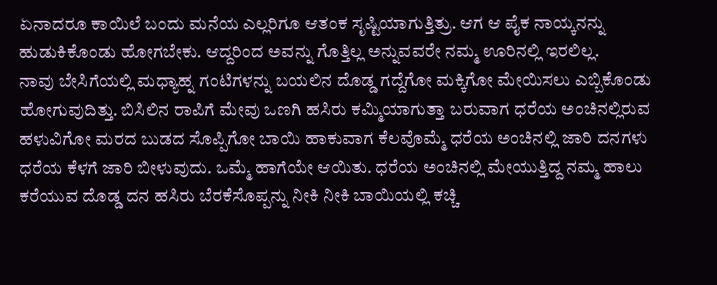ಏನಾದರೂ ಕಾಯಿಲೆ ಬಂದು ಮನೆಯ ಎಲ್ಲರಿಗೂ ಆತಂಕ ಸೃಷ್ಟಿಯಾಗುತ್ತಿತ್ರು. ಆಗ ಆ ಪೈಕ ನಾಯ್ಕನನ್ನು ಹುಡುಕಿಕೊಂಡು ಹೋಗಬೇಕು. ಆದ್ದರಿಂದ ಅವನ್ನು ಗೊತ್ತಿಲ್ಲ ಅನ್ನುವವರೇ ನಮ್ಮ ಊರಿನಲ್ಲಿ ಇರಲಿಲ್ಲ.
ನಾವು ಬೇಸಿಗೆಯಲ್ಲಿ ಮಧ್ಯಾಹ್ನ ಗಂಟಿಗಳನ್ನು ಬಯಲಿನ ದೊಡ್ಡ ಗದ್ದೆಗೋ ಮಕ್ಕಿಗೋ ಮೇಯಿಸಲು ಎಬ್ಬಿಕೊಂಡು ಹೋಗುವುದಿತ್ತು. ಬಿಸಿಲಿನ ರಾಪಿಗೆ ಮೇವು ಒಣಗಿ ಹಸಿರು ಕಮ್ಮಿಯಾಗುತ್ತಾ ಬರುವಾಗ ಧರೆಯ ಅಂಚಿನಲ್ಲಿರುವ ಹಳುವಿಗೋ ಮರದ ಬುಡದ ಸೊಪ್ಪಿಗೋ ಬಾಯಿ ಹಾಕುವಾಗ ಕೆಲವೊಮ್ಮೆ ಧರೆಯ ಅಂಚಿನಲ್ಲಿ ಜಾರಿ ದನಗಳು ಧರೆಯ ಕೆಳಗೆ ಜಾರಿ ಬೀಳುವುದು. ಒಮ್ಮೆ ಹಾಗೆಯೇ ಆಯಿತು. ಧರೆಯ ಅಂಚಿನಲ್ಲಿ ಮೇಯುತ್ತಿದ್ದ ನಮ್ಮ ಹಾಲು ಕರೆಯುವ ದೊಡ್ಡ ದನ ಹಸಿರು ಬೆರಕೆಸೊಪ್ಪನ್ನು ನೀಕಿ ನೀಕಿ ಬಾಯಿಯಲ್ಲಿ ಕಚ್ಚಿ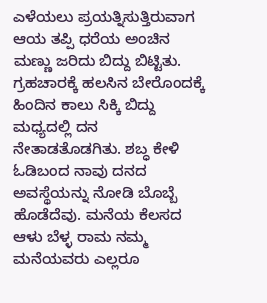ಎಳೆಯಲು ಪ್ರಯತ್ನಿಸುತ್ತಿರುವಾಗ ಆಯ ತಪ್ಪಿ ಧರೆಯ ಅಂಚಿನ ಮಣ್ಣು ಜರಿದು ಬಿದ್ದು ಬಿಟ್ಟಿತು. ಗ್ರಹಚಾರಕ್ಕೆ ಹಲಸಿನ ಬೇರೊಂದಕ್ಕೆ ಹಿಂದಿನ ಕಾಲು ಸಿಕ್ಕಿ ಬಿದ್ದು ಮಧ್ಯದಲ್ಲಿ ದನ ನೇತಾಡತೊಡಗಿತು. ಶಬ್ಧ ಕೇಳಿ ಓಡಿಬಂದ ನಾವು ದನದ ಅವಸ್ಥೆಯನ್ನು ನೋಡಿ ಬೊಬ್ಬೆ ಹೊಡೆದೆವು. ಮನೆಯ ಕೆಲಸದ ಆಳು ಬೆಳ್ಳ ರಾಮ ನಮ್ಮ ಮನೆಯವರು ಎಲ್ಲರೂ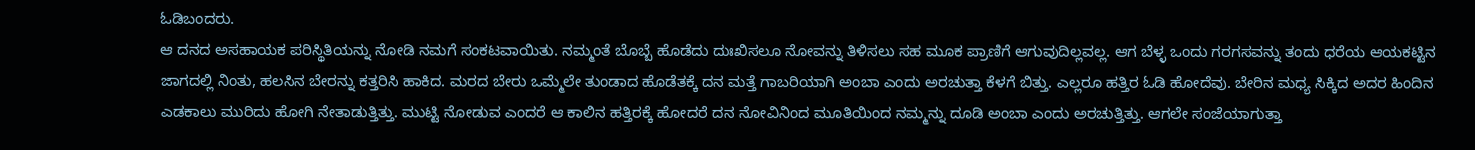ಓಡಿಬಂದರು.
ಆ ದನದ ಅಸಹಾಯಕ ಪರಿಸ್ಥಿತಿಯನ್ನು ನೋಡಿ ನಮಗೆ ಸಂಕಟವಾಯಿತು. ನಮ್ಮಂತೆ ಬೊಬ್ಬೆ ಹೊಡೆದು ದುಃಖಿಸಲೂ ನೋವನ್ನು ತಿಳಿಸಲು ಸಹ ಮೂಕ ಪ್ರಾಣಿಗೆ ಆಗುವುದಿಲ್ಲವಲ್ಲ. ಆಗ ಬೆಳ್ಳ ಒಂದು ಗರಗಸವನ್ನು ತಂದು ಧರೆಯ ಆಯಕಟ್ಟಿನ ಜಾಗದಲ್ಲಿ ನಿಂತು, ಹಲಸಿನ ಬೇರನ್ನು ಕತ್ತರಿಸಿ ಹಾಕಿದ. ಮರದ ಬೇರು ಒಮ್ಮೆಲೇ ತುಂಡಾದ ಹೊಡೆತಕ್ಕೆ ದನ ಮತ್ತೆ ಗಾಬರಿಯಾಗಿ ಅಂಬಾ ಎಂದು ಅರಚುತ್ತಾ ಕೆಳಗೆ ಬಿತ್ತು. ಎಲ್ಲರೂ ಹತ್ತಿರ ಓಡಿ ಹೋದೆವು. ಬೇರಿನ ಮಧ್ಯ ಸಿಕ್ಕಿದ ಅದರ ಹಿಂದಿನ ಎಡಕಾಲು ಮುರಿದು ಹೋಗಿ ನೇತಾಡುತ್ತಿತ್ತು. ಮುಟ್ಟಿ ನೋಡುವ ಎಂದರೆ ಆ ಕಾಲಿನ ಹತ್ತಿರಕ್ಕೆ ಹೋದರೆ ದನ ನೋವಿನಿಂದ ಮೂತಿಯಿಂದ ನಮ್ಮನ್ನು ದೂಡಿ ಅಂಬಾ ಎಂದು ಅರಚುತ್ತಿತ್ತು. ಆಗಲೇ ಸಂಜೆಯಾಗುತ್ತಾ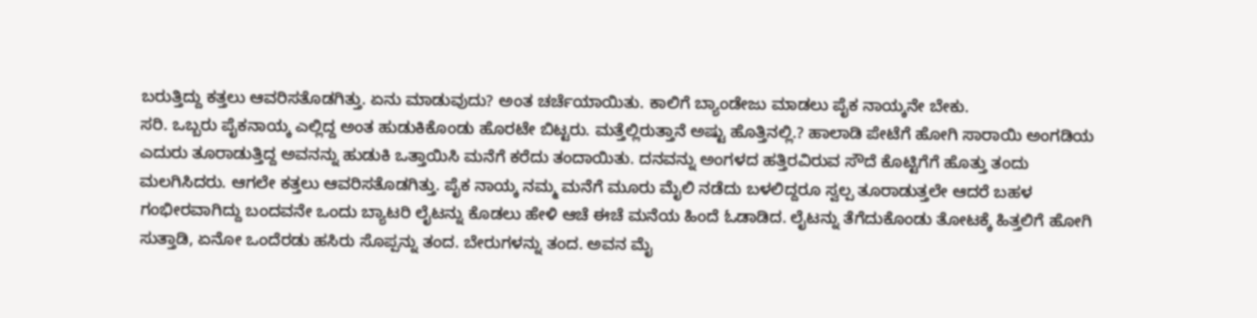ಬರುತ್ತಿದ್ದು ಕತ್ತಲು ಆವರಿಸತೊಡಗಿತ್ತು. ಏನು ಮಾಡುವುದು? ಅಂತ ಚರ್ಚೆಯಾಯಿತು. ಕಾಲಿಗೆ ಬ್ಯಾಂಡೇಜು ಮಾಡಲು ಪೈಕ ನಾಯ್ಕನೇ ಬೇಕು.
ಸರಿ. ಒಬ್ಬರು ಪೈಕನಾಯ್ಕ ಎಲ್ಲಿದ್ದ ಅಂತ ಹುಡುಕಿಕೊಂಡು ಹೊರಟೇ ಬಿಟ್ಟರು. ಮತ್ತೆಲ್ಲಿರುತ್ತಾನೆ ಅಷ್ಟು ಹೊತ್ತಿನಲ್ಲಿ.? ಹಾಲಾಡಿ ಪೇಟೆಗೆ ಹೋಗಿ ಸಾರಾಯಿ ಅಂಗಡಿಯ ಎದುರು ತೂರಾಡುತ್ತಿದ್ದ ಅವನನ್ನು ಹುಡುಕಿ ಒತ್ತಾಯಿಸಿ ಮನೆಗೆ ಕರೆದು ತಂದಾಯಿತು. ದನವನ್ನು ಅಂಗಳದ ಹತ್ತಿರವಿರುವ ಸೌದೆ ಕೊಟ್ಟಿಗೆಗೆ ಹೊತ್ತು ತಂದು ಮಲಗಿಸಿದರು. ಆಗಲೇ ಕತ್ತಲು ಆವರಿಸತೊಡಗಿತ್ತು. ಪೈಕ ನಾಯ್ಕ ನಮ್ಮ ಮನೆಗೆ ಮೂರು ಮೈಲಿ ನಡೆದು ಬಳಲಿದ್ದರೂ ಸ್ವಲ್ಪ ತೂರಾಡುತ್ತಲೇ ಆದರೆ ಬಹಳ ಗಂಭೀರವಾಗಿದ್ದು ಬಂದವನೇ ಒಂದು ಬ್ಯಾಟರಿ ಲೈಟನ್ನು ಕೊಡಲು ಹೇಳಿ ಆಚೆ ಈಚೆ ಮನೆಯ ಹಿಂದೆ ಓಡಾಡಿದ. ಲೈಟನ್ನು ತೆಗೆದುಕೊಂಡು ತೋಟಕ್ಕೆ ಹಿತ್ತಲಿಗೆ ಹೋಗಿ ಸುತ್ತಾಡಿ, ಏನೋ ಒಂದೆರಡು ಹಸಿರು ಸೊಪ್ಪನ್ನು ತಂದ. ಬೇರುಗಳನ್ನು ತಂದ. ಅವನ ಮೈ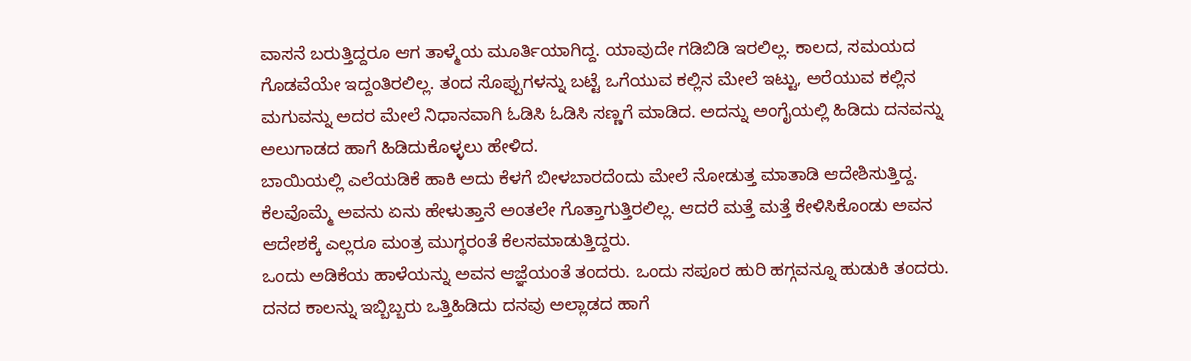ವಾಸನೆ ಬರುತ್ತಿದ್ದರೂ ಆಗ ತಾಳ್ಮೆಯ ಮೂರ್ತಿಯಾಗಿದ್ದ. ಯಾವುದೇ ಗಡಿಬಿಡಿ ಇರಲಿಲ್ಲ. ಕಾಲದ, ಸಮಯದ ಗೊಡವೆಯೇ ಇದ್ದಂತಿರಲಿಲ್ಲ. ತಂದ ಸೊಪ್ಪುಗಳನ್ನು ಬಟ್ಟೆ ಒಗೆಯುವ ಕಲ್ಲಿನ ಮೇಲೆ ಇಟ್ಟು, ಅರೆಯುವ ಕಲ್ಲಿನ ಮಗುವನ್ನು ಅದರ ಮೇಲೆ ನಿಧಾನವಾಗಿ ಓಡಿಸಿ ಓಡಿಸಿ ಸಣ್ಣಗೆ ಮಾಡಿದ. ಅದನ್ನು ಅಂಗೈಯಲ್ಲಿ ಹಿಡಿದು ದನವನ್ನು ಅಲುಗಾಡದ ಹಾಗೆ ಹಿಡಿದುಕೊಳ್ಳಲು ಹೇಳಿದ.
ಬಾಯಿಯಲ್ಲಿ ಎಲೆಯಡಿಕೆ ಹಾಕಿ ಅದು ಕೆಳಗೆ ಬೀಳಬಾರದೆಂದು ಮೇಲೆ ನೋಡುತ್ತ ಮಾತಾಡಿ ಆದೇಶಿಸುತ್ತಿದ್ದ. ಕೆಲವೊಮ್ಮೆ ಅವನು ಏನು ಹೇಳುತ್ತಾನೆ ಅಂತಲೇ ಗೊತ್ತಾಗುತ್ತಿರಲಿಲ್ಲ. ಆದರೆ ಮತ್ತೆ ಮತ್ತೆ ಕೇಳಿಸಿಕೊಂಡು ಅವನ ಆದೇಶಕ್ಕೆ ಎಲ್ಲರೂ ಮಂತ್ರ ಮುಗ್ಧರಂತೆ ಕೆಲಸಮಾಡುತ್ತಿದ್ದರು.
ಒಂದು ಅಡಿಕೆಯ ಹಾಳೆಯನ್ನು ಅವನ ಆಜ್ಞೆಯಂತೆ ತಂದರು. ಒಂದು ಸಪೂರ ಹುರಿ ಹಗ್ಗವನ್ನೂ ಹುಡುಕಿ ತಂದರು. ದನದ ಕಾಲನ್ನು ಇಬ್ಬಿಬ್ಬರು ಒತ್ತಿಹಿಡಿದು ದನವು ಅಲ್ಲಾಡದ ಹಾಗೆ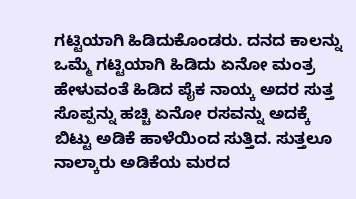ಗಟ್ಟಿಯಾಗಿ ಹಿಡಿದುಕೊಂಡರು. ದನದ ಕಾಲನ್ನು ಒಮ್ಮೆ ಗಟ್ಟಿಯಾಗಿ ಹಿಡಿದು ಏನೋ ಮಂತ್ರ ಹೇಳುವಂತೆ ಹಿಡಿದ ಪೈಕ ನಾಯ್ಕ ಅದರ ಸುತ್ತ ಸೊಪ್ಪನ್ನು ಹಚ್ಚಿ ಏನೋ ರಸವನ್ನು ಅದಕ್ಕೆ ಬಿಟ್ಟು ಅಡಿಕೆ ಹಾಳೆಯಿಂದ ಸುತ್ತಿದ. ಸುತ್ತಲೂ ನಾಲ್ಕಾರು ಅಡಿಕೆಯ ಮರದ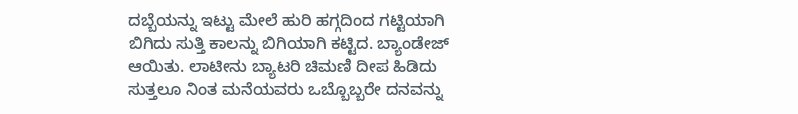ದಬ್ಬೆಯನ್ನು ಇಟ್ಟು ಮೇಲೆ ಹುರಿ ಹಗ್ಗದಿಂದ ಗಟ್ಟಿಯಾಗಿ ಬಿಗಿದು ಸುತ್ತಿ ಕಾಲನ್ನು ಬಿಗಿಯಾಗಿ ಕಟ್ಟಿದ. ಬ್ಯಾಂಡೇಜ್ ಆಯಿತು. ಲಾಟೀನು ಬ್ಯಾಟರಿ ಚಿಮಣಿ ದೀಪ ಹಿಡಿದು ಸುತ್ತಲೂ ನಿಂತ ಮನೆಯವರು ಒಬ್ಬೊಬ್ಬರೇ ದನವನ್ನು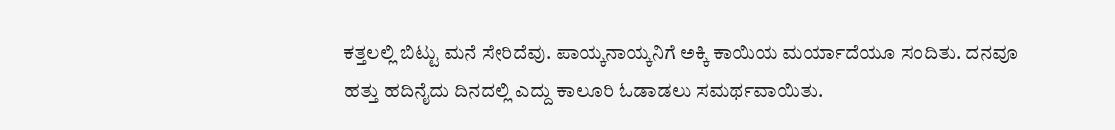ಕತ್ತಲಲ್ಲಿ ಬಿಟ್ಟು ಮನೆ ಸೇರಿದೆವು. ಪಾಯ್ಕನಾಯ್ಕನಿಗೆ ಅಕ್ಕಿ ಕಾಯಿಯ ಮರ್ಯಾದೆಯೂ ಸಂದಿತು. ದನವೂ ಹತ್ತು ಹದಿನೈದು ದಿನದಲ್ಲಿ ಎದ್ದು ಕಾಲೂರಿ ಓಡಾಡಲು ಸಮರ್ಥವಾಯಿತು.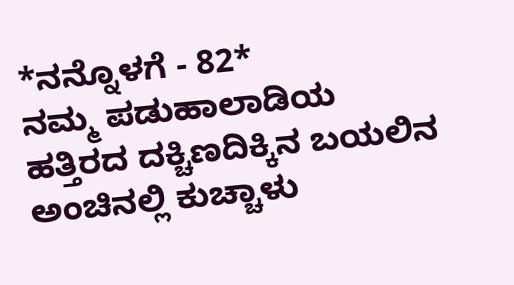*ನನ್ನೊಳಗೆ - 82*
ನಮ್ಮ ಪಡುಹಾಲಾಡಿಯ ಹತ್ತಿರದ ದಕ್ಚಿಣದಿಕ್ಕಿನ ಬಯಲಿನ ಅಂಚಿನಲ್ಲಿ ಕುಚ್ಚಾಳು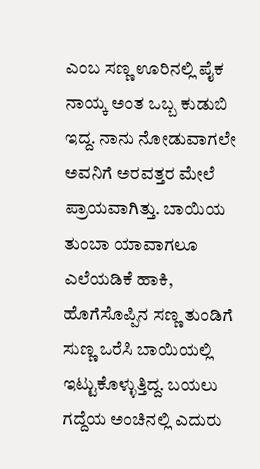ಎಂಬ ಸಣ್ಣ ಊರಿನಲ್ಲಿ ಪೈಕ ನಾಯ್ಕ ಅಂತ ಒಬ್ಬ ಕುಡುಬಿ ಇದ್ದ. ನಾನು ನೋಡುವಾಗಲೇ ಅವನಿಗೆ ಅರವತ್ತರ ಮೇಲೆ ಪ್ರಾಯವಾಗಿತ್ತು. ಬಾಯಿಯ ತುಂಬಾ ಯಾವಾಗಲೂ ಎಲೆಯಡಿಕೆ ಹಾಕಿ, ಹೊಗೆಸೊಪ್ಪಿನ ಸಣ್ಣ ತುಂಡಿಗೆ ಸುಣ್ಣ ಒರೆಸಿ ಬಾಯಿಯಲ್ಲಿ ಇಟ್ಟುಕೊಳ್ಳುತ್ತಿದ್ದ. ಬಯಲು ಗದ್ದೆಯ ಅಂಚಿನಲ್ಲಿ ಎದುರು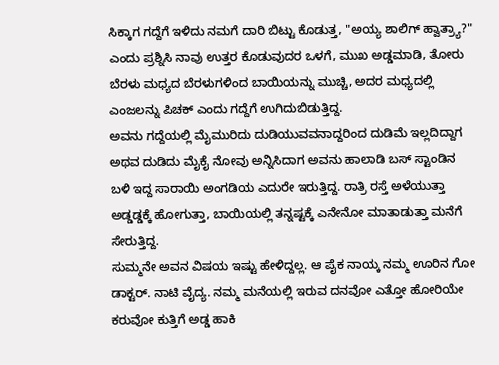ಸಿಕ್ಕಾಗ ಗದ್ದೆಗೆ ಇಳಿದು ನಮಗೆ ದಾರಿ ಬಿಟ್ಟು ಕೊಡುತ್ತ, "ಅಯ್ಯ ಶಾಲಿಗ್ ಹ್ವಾತ್ರ್ಯಾ?" ಎಂದು ಪ್ರಶ್ನಿಸಿ ನಾವು ಉತ್ತರ ಕೊಡುವುದರ ಒಳಗೆ, ಮುಖ ಅಡ್ಡಮಾಡಿ, ತೋರು ಬೆರಳು ಮಧ್ಯದ ಬೆರಳುಗಳಿಂದ ಬಾಯಿಯನ್ನು ಮುಚ್ಚಿ, ಅದರ ಮಧ್ಯದಲ್ಲಿ ಎಂಜಲನ್ನು ಪಿಚಕ್ ಎಂದು ಗದ್ದೆಗೆ ಉಗಿದುಬಿಡುತ್ತಿದ್ದ.
ಅವನು ಗದ್ದೆಯಲ್ಲಿ ಮೈಮುರಿದು ದುಡಿಯುವವನಾದ್ದರಿಂದ ದುಡಿಮೆ ಇಲ್ಲದಿದ್ದಾಗ ಅಥವ ದುಡಿದು ಮೈಕೈ ನೋವು ಅನ್ನಿಸಿದಾಗ ಅವನು ಹಾಲಾಡಿ ಬಸ್ ಸ್ಟಾಂಡಿನ ಬಳಿ ಇದ್ದ ಸಾರಾಯಿ ಅಂಗಡಿಯ ಎದುರೇ ಇರುತ್ತಿದ್ದ. ರಾತ್ರಿ ರಸ್ತೆ ಅಳೆಯುತ್ತಾ ಅಡ್ಡಡ್ಡಕ್ಕೆ ಹೋಗುತ್ತಾ, ಬಾಯಿಯಲ್ಲಿ ತನ್ನಷ್ಟಕ್ಕೆ ಎನೇನೋ ಮಾತಾಡುತ್ತಾ ಮನೆಗೆ ಸೇರುತ್ತಿದ್ದ.
ಸುಮ್ಮನೇ ಅವನ ವಿಷಯ ಇಷ್ಟು ಹೇಳಿದ್ದಲ್ಲ. ಆ ಪೈಕ ನಾಯ್ಕ ನಮ್ಮ ಊರಿನ ಗೋ ಡಾಕ್ಟರ್. ನಾಟಿ ವೈದ್ಯ. ನಮ್ಮ ಮನೆಯಲ್ಲಿ ಇರುವ ದನವೋ ಎತ್ತೋ ಹೋರಿಯೇ ಕರುವೋ ಕುತ್ತಿಗೆ ಅಡ್ಡ ಹಾಕಿ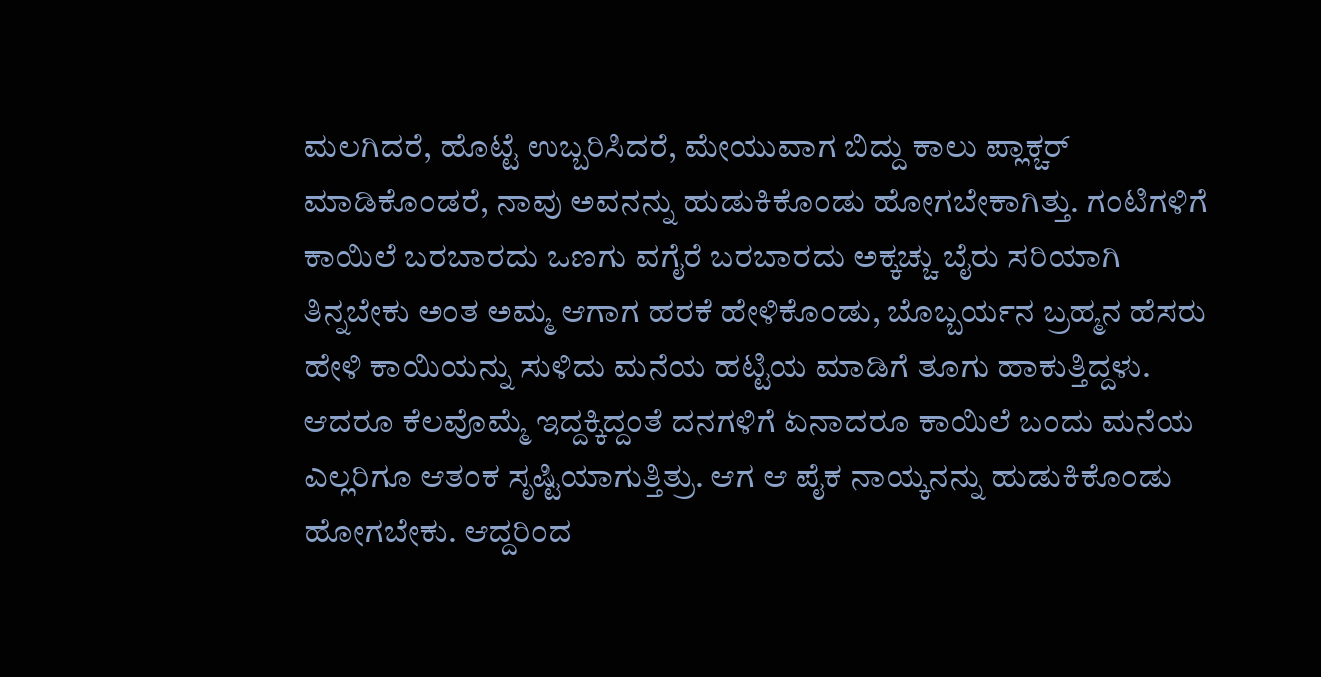ಮಲಗಿದರೆ, ಹೊಟ್ಟೆ ಉಬ್ಬರಿಸಿದರೆ, ಮೇಯುವಾಗ ಬಿದ್ದು ಕಾಲು ಪ್ಲಾಕ್ಚರ್ ಮಾಡಿಕೊಂಡರೆ, ನಾವು ಅವನನ್ನು ಹುಡುಕಿಕೊಂಡು ಹೋಗಬೇಕಾಗಿತ್ತು. ಗಂಟಿಗಳಿಗೆ ಕಾಯಿಲೆ ಬರಬಾರದು ಒಣಗು ವಗೈರೆ ಬರಬಾರದು ಅಕ್ಕಚ್ಚು ಬೈರು ಸರಿಯಾಗಿ ತಿನ್ನಬೇಕು ಅಂತ ಅಮ್ಮ ಆಗಾಗ ಹರಕೆ ಹೇಳಿಕೊಂಡು, ಬೊಬ್ಬರ್ಯನ ಬ್ರಹ್ಮನ ಹೆಸರು ಹೇಳಿ ಕಾಯಿಯನ್ನು ಸುಳಿದು ಮನೆಯ ಹಟ್ಟಿಯ ಮಾಡಿಗೆ ತೂಗು ಹಾಕುತ್ತಿದ್ದಳು. ಆದರೂ ಕೆಲವೊಮ್ಮೆ ಇದ್ದಕ್ಕಿದ್ದಂತೆ ದನಗಳಿಗೆ ಏನಾದರೂ ಕಾಯಿಲೆ ಬಂದು ಮನೆಯ ಎಲ್ಲರಿಗೂ ಆತಂಕ ಸೃಷ್ಟಿಯಾಗುತ್ತಿತ್ರು. ಆಗ ಆ ಪೈಕ ನಾಯ್ಕನನ್ನು ಹುಡುಕಿಕೊಂಡು ಹೋಗಬೇಕು. ಆದ್ದರಿಂದ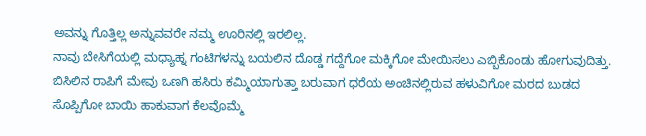ಅವನ್ನು ಗೊತ್ತಿಲ್ಲ ಅನ್ನುವವರೇ ನಮ್ಮ ಊರಿನಲ್ಲಿ ಇರಲಿಲ್ಲ.
ನಾವು ಬೇಸಿಗೆಯಲ್ಲಿ ಮಧ್ಯಾಹ್ನ ಗಂಟಿಗಳನ್ನು ಬಯಲಿನ ದೊಡ್ಡ ಗದ್ದೆಗೋ ಮಕ್ಕಿಗೋ ಮೇಯಿಸಲು ಎಬ್ಬಿಕೊಂಡು ಹೋಗುವುದಿತ್ತು. ಬಿಸಿಲಿನ ರಾಪಿಗೆ ಮೇವು ಒಣಗಿ ಹಸಿರು ಕಮ್ಮಿಯಾಗುತ್ತಾ ಬರುವಾಗ ಧರೆಯ ಅಂಚಿನಲ್ಲಿರುವ ಹಳುವಿಗೋ ಮರದ ಬುಡದ ಸೊಪ್ಪಿಗೋ ಬಾಯಿ ಹಾಕುವಾಗ ಕೆಲವೊಮ್ಮೆ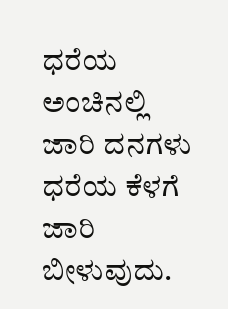ಧರೆಯ ಅಂಚಿನಲ್ಲಿ ಜಾರಿ ದನಗಳು ಧರೆಯ ಕೆಳಗೆ ಜಾರಿ ಬೀಳುವುದು.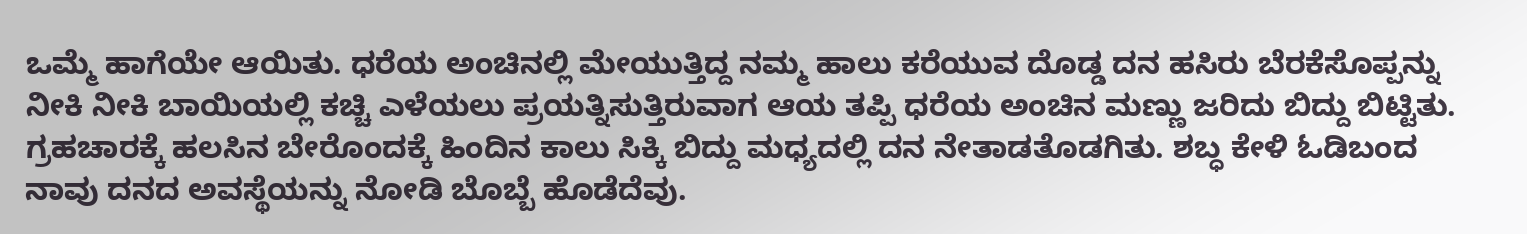ಒಮ್ಮೆ ಹಾಗೆಯೇ ಆಯಿತು. ಧರೆಯ ಅಂಚಿನಲ್ಲಿ ಮೇಯುತ್ತಿದ್ದ ನಮ್ಮ ಹಾಲು ಕರೆಯುವ ದೊಡ್ಡ ದನ ಹಸಿರು ಬೆರಕೆಸೊಪ್ಪನ್ನು ನೀಕಿ ನೀಕಿ ಬಾಯಿಯಲ್ಲಿ ಕಚ್ಚಿ ಎಳೆಯಲು ಪ್ರಯತ್ನಿಸುತ್ತಿರುವಾಗ ಆಯ ತಪ್ಪಿ ಧರೆಯ ಅಂಚಿನ ಮಣ್ಣು ಜರಿದು ಬಿದ್ದು ಬಿಟ್ಟಿತು. ಗ್ರಹಚಾರಕ್ಕೆ ಹಲಸಿನ ಬೇರೊಂದಕ್ಕೆ ಹಿಂದಿನ ಕಾಲು ಸಿಕ್ಕಿ ಬಿದ್ದು ಮಧ್ಯದಲ್ಲಿ ದನ ನೇತಾಡತೊಡಗಿತು. ಶಬ್ಧ ಕೇಳಿ ಓಡಿಬಂದ ನಾವು ದನದ ಅವಸ್ಥೆಯನ್ನು ನೋಡಿ ಬೊಬ್ಬೆ ಹೊಡೆದೆವು.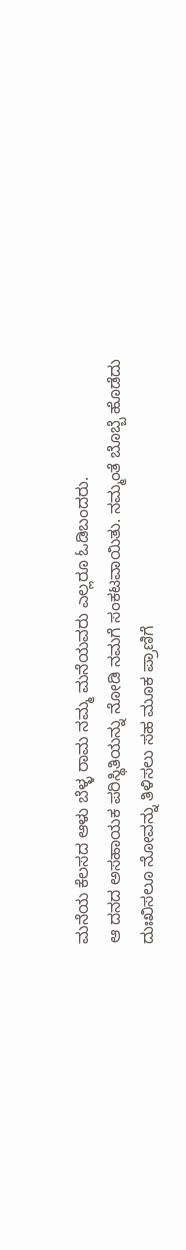ಮನೆಯ ಕೆಲಸದ ಆಳು ಬೆಳ್ಳ ರಾಮ ನಮ್ಮ ಮನೆಯವರು ಎಲ್ಲರೂ ಓಡಿಬಂದರು.
ಆ ದನದ ಅಸಹಾಯಕ ಪರಿಸ್ಥಿತಿಯನ್ನು ನೋಡಿ ನಮಗೆ ಸಂಕಟವಾಯಿತು. ನಮ್ಮಂತೆ ಬೊಬ್ಬೆ ಹೊಡೆದು ದುಃಖಿಸಲೂ ನೋವನ್ನು ತಿಳಿಸಲು ಸಹ ಮೂಕ ಪ್ರಾಣಿಗೆ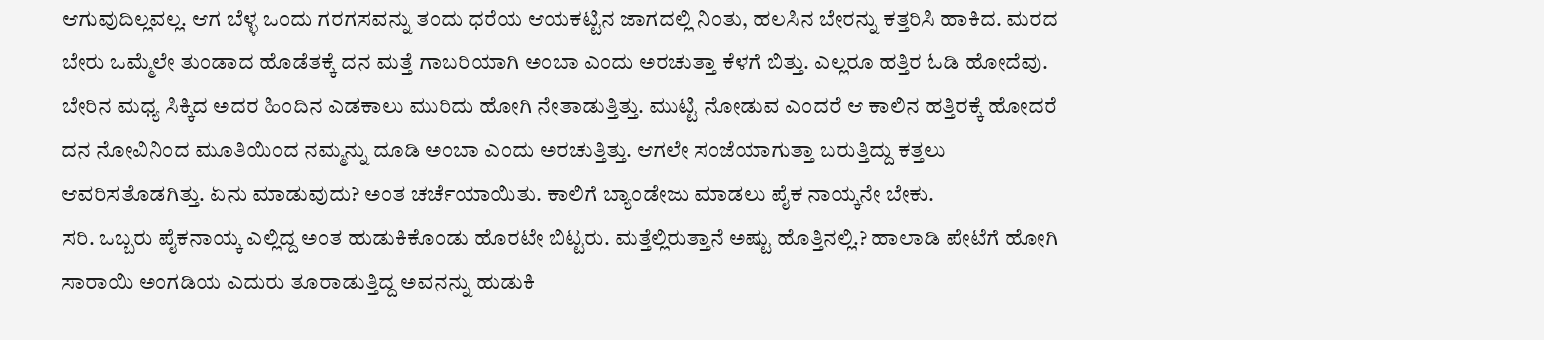ಆಗುವುದಿಲ್ಲವಲ್ಲ. ಆಗ ಬೆಳ್ಳ ಒಂದು ಗರಗಸವನ್ನು ತಂದು ಧರೆಯ ಆಯಕಟ್ಟಿನ ಜಾಗದಲ್ಲಿ ನಿಂತು, ಹಲಸಿನ ಬೇರನ್ನು ಕತ್ತರಿಸಿ ಹಾಕಿದ. ಮರದ ಬೇರು ಒಮ್ಮೆಲೇ ತುಂಡಾದ ಹೊಡೆತಕ್ಕೆ ದನ ಮತ್ತೆ ಗಾಬರಿಯಾಗಿ ಅಂಬಾ ಎಂದು ಅರಚುತ್ತಾ ಕೆಳಗೆ ಬಿತ್ತು. ಎಲ್ಲರೂ ಹತ್ತಿರ ಓಡಿ ಹೋದೆವು. ಬೇರಿನ ಮಧ್ಯ ಸಿಕ್ಕಿದ ಅದರ ಹಿಂದಿನ ಎಡಕಾಲು ಮುರಿದು ಹೋಗಿ ನೇತಾಡುತ್ತಿತ್ತು. ಮುಟ್ಟಿ ನೋಡುವ ಎಂದರೆ ಆ ಕಾಲಿನ ಹತ್ತಿರಕ್ಕೆ ಹೋದರೆ ದನ ನೋವಿನಿಂದ ಮೂತಿಯಿಂದ ನಮ್ಮನ್ನು ದೂಡಿ ಅಂಬಾ ಎಂದು ಅರಚುತ್ತಿತ್ತು. ಆಗಲೇ ಸಂಜೆಯಾಗುತ್ತಾ ಬರುತ್ತಿದ್ದು ಕತ್ತಲು ಆವರಿಸತೊಡಗಿತ್ತು. ಏನು ಮಾಡುವುದು? ಅಂತ ಚರ್ಚೆಯಾಯಿತು. ಕಾಲಿಗೆ ಬ್ಯಾಂಡೇಜು ಮಾಡಲು ಪೈಕ ನಾಯ್ಕನೇ ಬೇಕು.
ಸರಿ. ಒಬ್ಬರು ಪೈಕನಾಯ್ಕ ಎಲ್ಲಿದ್ದ ಅಂತ ಹುಡುಕಿಕೊಂಡು ಹೊರಟೇ ಬಿಟ್ಟರು. ಮತ್ತೆಲ್ಲಿರುತ್ತಾನೆ ಅಷ್ಟು ಹೊತ್ತಿನಲ್ಲಿ.? ಹಾಲಾಡಿ ಪೇಟೆಗೆ ಹೋಗಿ ಸಾರಾಯಿ ಅಂಗಡಿಯ ಎದುರು ತೂರಾಡುತ್ತಿದ್ದ ಅವನನ್ನು ಹುಡುಕಿ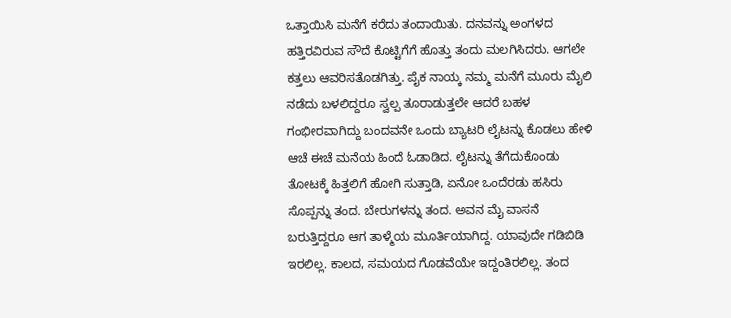ಒತ್ತಾಯಿಸಿ ಮನೆಗೆ ಕರೆದು ತಂದಾಯಿತು. ದನವನ್ನು ಅಂಗಳದ ಹತ್ತಿರವಿರುವ ಸೌದೆ ಕೊಟ್ಟಿಗೆಗೆ ಹೊತ್ತು ತಂದು ಮಲಗಿಸಿದರು. ಆಗಲೇ ಕತ್ತಲು ಆವರಿಸತೊಡಗಿತ್ತು. ಪೈಕ ನಾಯ್ಕ ನಮ್ಮ ಮನೆಗೆ ಮೂರು ಮೈಲಿ ನಡೆದು ಬಳಲಿದ್ದರೂ ಸ್ವಲ್ಪ ತೂರಾಡುತ್ತಲೇ ಆದರೆ ಬಹಳ ಗಂಭೀರವಾಗಿದ್ದು ಬಂದವನೇ ಒಂದು ಬ್ಯಾಟರಿ ಲೈಟನ್ನು ಕೊಡಲು ಹೇಳಿ ಆಚೆ ಈಚೆ ಮನೆಯ ಹಿಂದೆ ಓಡಾಡಿದ. ಲೈಟನ್ನು ತೆಗೆದುಕೊಂಡು ತೋಟಕ್ಕೆ ಹಿತ್ತಲಿಗೆ ಹೋಗಿ ಸುತ್ತಾಡಿ, ಏನೋ ಒಂದೆರಡು ಹಸಿರು ಸೊಪ್ಪನ್ನು ತಂದ. ಬೇರುಗಳನ್ನು ತಂದ. ಅವನ ಮೈ ವಾಸನೆ ಬರುತ್ತಿದ್ದರೂ ಆಗ ತಾಳ್ಮೆಯ ಮೂರ್ತಿಯಾಗಿದ್ದ. ಯಾವುದೇ ಗಡಿಬಿಡಿ ಇರಲಿಲ್ಲ. ಕಾಲದ, ಸಮಯದ ಗೊಡವೆಯೇ ಇದ್ದಂತಿರಲಿಲ್ಲ. ತಂದ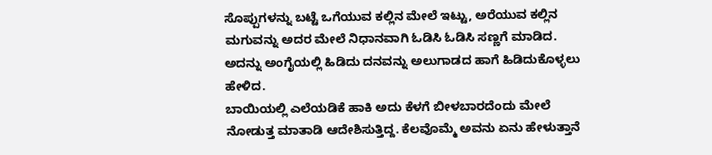ಸೊಪ್ಪುಗಳನ್ನು ಬಟ್ಟೆ ಒಗೆಯುವ ಕಲ್ಲಿನ ಮೇಲೆ ಇಟ್ಟು, ಅರೆಯುವ ಕಲ್ಲಿನ ಮಗುವನ್ನು ಅದರ ಮೇಲೆ ನಿಧಾನವಾಗಿ ಓಡಿಸಿ ಓಡಿಸಿ ಸಣ್ಣಗೆ ಮಾಡಿದ. ಅದನ್ನು ಅಂಗೈಯಲ್ಲಿ ಹಿಡಿದು ದನವನ್ನು ಅಲುಗಾಡದ ಹಾಗೆ ಹಿಡಿದುಕೊಳ್ಳಲು ಹೇಳಿದ.
ಬಾಯಿಯಲ್ಲಿ ಎಲೆಯಡಿಕೆ ಹಾಕಿ ಅದು ಕೆಳಗೆ ಬೀಳಬಾರದೆಂದು ಮೇಲೆ ನೋಡುತ್ತ ಮಾತಾಡಿ ಆದೇಶಿಸುತ್ತಿದ್ದ. ಕೆಲವೊಮ್ಮೆ ಅವನು ಏನು ಹೇಳುತ್ತಾನೆ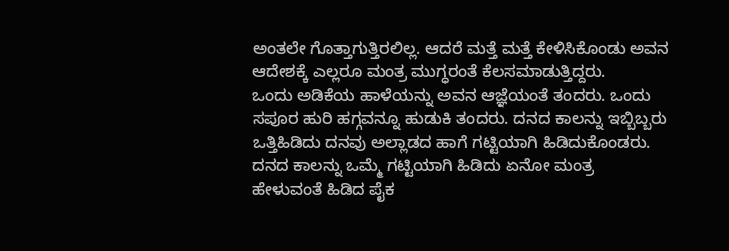ಅಂತಲೇ ಗೊತ್ತಾಗುತ್ತಿರಲಿಲ್ಲ. ಆದರೆ ಮತ್ತೆ ಮತ್ತೆ ಕೇಳಿಸಿಕೊಂಡು ಅವನ ಆದೇಶಕ್ಕೆ ಎಲ್ಲರೂ ಮಂತ್ರ ಮುಗ್ಧರಂತೆ ಕೆಲಸಮಾಡುತ್ತಿದ್ದರು.
ಒಂದು ಅಡಿಕೆಯ ಹಾಳೆಯನ್ನು ಅವನ ಆಜ್ಞೆಯಂತೆ ತಂದರು. ಒಂದು ಸಪೂರ ಹುರಿ ಹಗ್ಗವನ್ನೂ ಹುಡುಕಿ ತಂದರು. ದನದ ಕಾಲನ್ನು ಇಬ್ಬಿಬ್ಬರು ಒತ್ತಿಹಿಡಿದು ದನವು ಅಲ್ಲಾಡದ ಹಾಗೆ ಗಟ್ಟಿಯಾಗಿ ಹಿಡಿದುಕೊಂಡರು. ದನದ ಕಾಲನ್ನು ಒಮ್ಮೆ ಗಟ್ಟಿಯಾಗಿ ಹಿಡಿದು ಏನೋ ಮಂತ್ರ ಹೇಳುವಂತೆ ಹಿಡಿದ ಪೈಕ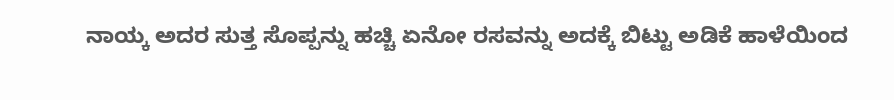ನಾಯ್ಕ ಅದರ ಸುತ್ತ ಸೊಪ್ಪನ್ನು ಹಚ್ಚಿ ಏನೋ ರಸವನ್ನು ಅದಕ್ಕೆ ಬಿಟ್ಟು ಅಡಿಕೆ ಹಾಳೆಯಿಂದ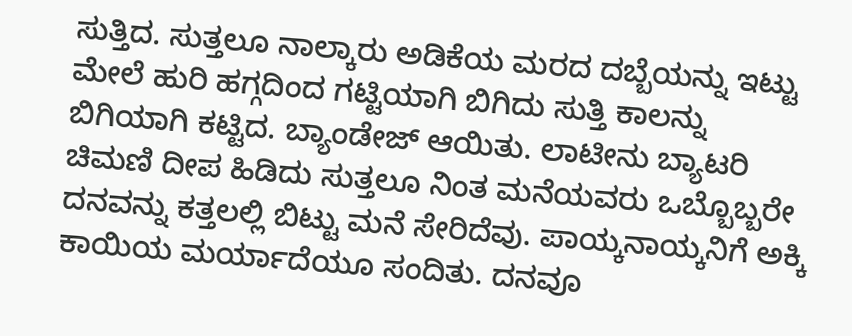ಸುತ್ತಿದ. ಸುತ್ತಲೂ ನಾಲ್ಕಾರು ಅಡಿಕೆಯ ಮರದ ದಬ್ಬೆಯನ್ನು ಇಟ್ಟು ಮೇಲೆ ಹುರಿ ಹಗ್ಗದಿಂದ ಗಟ್ಟಿಯಾಗಿ ಬಿಗಿದು ಸುತ್ತಿ ಕಾಲನ್ನು ಬಿಗಿಯಾಗಿ ಕಟ್ಟಿದ. ಬ್ಯಾಂಡೇಜ್ ಆಯಿತು. ಲಾಟೀನು ಬ್ಯಾಟರಿ ಚಿಮಣಿ ದೀಪ ಹಿಡಿದು ಸುತ್ತಲೂ ನಿಂತ ಮನೆಯವರು ಒಬ್ಬೊಬ್ಬರೇ ದನವನ್ನು ಕತ್ತಲಲ್ಲಿ ಬಿಟ್ಟು ಮನೆ ಸೇರಿದೆವು. ಪಾಯ್ಕನಾಯ್ಕನಿಗೆ ಅಕ್ಕಿ ಕಾಯಿಯ ಮರ್ಯಾದೆಯೂ ಸಂದಿತು. ದನವೂ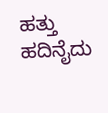ಹತ್ತು ಹದಿನೈದು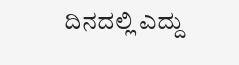ದಿನದಲ್ಲಿ ಎದ್ದು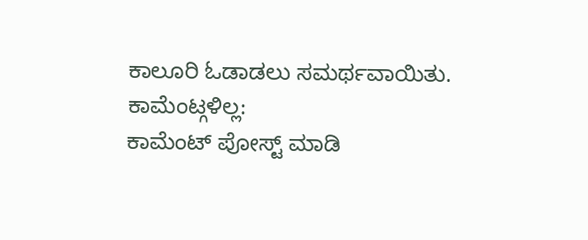ಕಾಲೂರಿ ಓಡಾಡಲು ಸಮರ್ಥವಾಯಿತು.
ಕಾಮೆಂಟ್ಗಳಿಲ್ಲ:
ಕಾಮೆಂಟ್ ಪೋಸ್ಟ್ ಮಾಡಿ